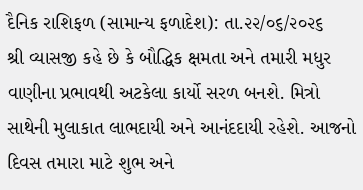દૈનિક રાશિફળ (સામાન્ય ફળાદેશ): તા.૨૨/૦૬/૨૦૨૬
શ્રી વ્યાસજી કહે છે કે બૌદ્ધિક ક્ષમતા અને તમારી મધુર વાણીના પ્રભાવથી અટકેલા કાર્યો સરળ બનશે. મિત્રો સાથેની મુલાકાત લાભદાયી અને આનંદદાયી રહેશે. આજનો દિવસ તમારા માટે શુભ અને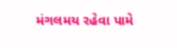મંગલમય રહેવા પામે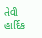તેવી હાર્દિક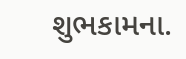શુભકામના.